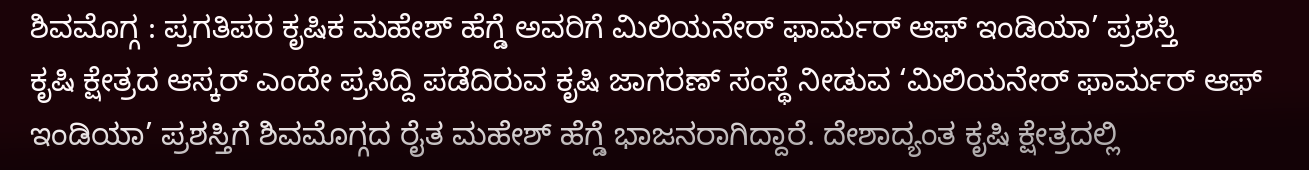ಶಿವಮೊಗ್ಗ : ಪ್ರಗತಿಪರ ಕೃಷಿಕ ಮಹೇಶ್ ಹೆಗ್ಡೆ ಅವರಿಗೆ ಮಿಲಿಯನೇರ್ ಫಾರ್ಮರ್ ಆಫ್ ಇಂಡಿಯಾ’ ಪ್ರಶಸ್ತಿ
ಕೃಷಿ ಕ್ಷೇತ್ರದ ಆಸ್ಕರ್ ಎಂದೇ ಪ್ರಸಿದ್ದಿ ಪಡೆದಿರುವ ಕೃಷಿ ಜಾಗರಣ್ ಸಂಸ್ಥೆ ನೀಡುವ ‘ಮಿಲಿಯನೇರ್ ಫಾರ್ಮರ್ ಆಫ್ ಇಂಡಿಯಾ’ ಪ್ರಶಸ್ತಿಗೆ ಶಿವಮೊಗ್ಗದ ರೈತ ಮಹೇಶ್ ಹೆಗ್ಡೆ ಭಾಜನರಾಗಿದ್ದಾರೆ. ದೇಶಾದ್ಯಂತ ಕೃಷಿ ಕ್ಷೇತ್ರದಲ್ಲಿ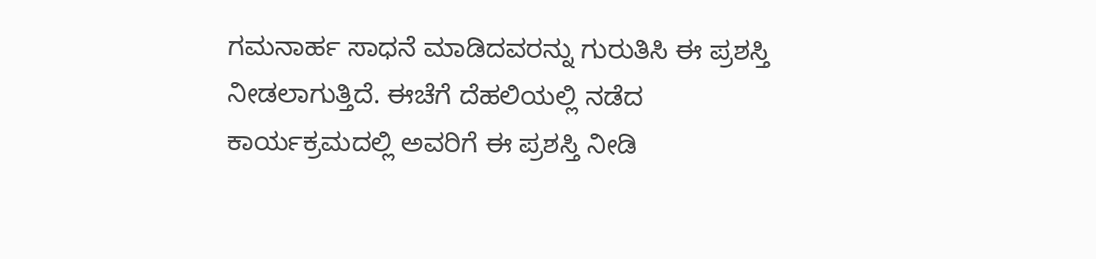ಗಮನಾರ್ಹ ಸಾಧನೆ ಮಾಡಿದವರನ್ನು ಗುರುತಿಸಿ ಈ ಪ್ರಶಸ್ತಿ ನೀಡಲಾಗುತ್ತಿದೆ. ಈಚೆಗೆ ದೆಹಲಿಯಲ್ಲಿ ನಡೆದ ಕಾರ್ಯಕ್ರಮದಲ್ಲಿ ಅವರಿಗೆ ಈ ಪ್ರಶಸ್ತಿ ನೀಡಿ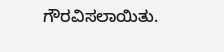ಗೌರವಿಸಲಾಯಿತು.